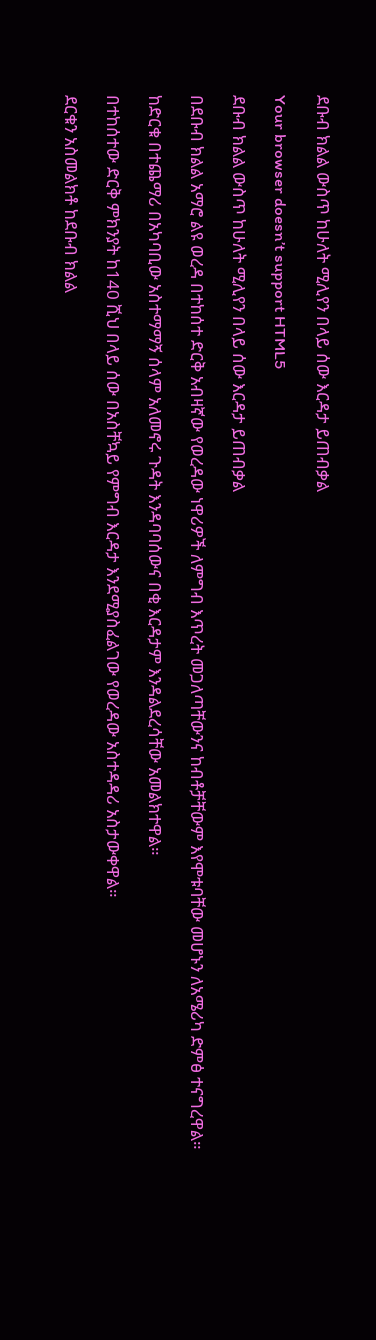ደቡብ ክልል ውስጥ ከሁለት ሚሊየን በላይ ሰው እርዳታ ይጠብቃል

Your browser doesn’t support HTML5

ደቡብ ክልል ውስጥ ከሁለት ሚሊየን በላይ ሰው እርዳታ ይጠብቃል

በደቡብ ክልል አማሮ ልዩ ወረዳ በተከሰተ ድርቅ አብዛኛው የወረዳው ነዋሪዎች ለምግብ እጥረት መጋለጣቸውንና ከብቶቻቸውም እየሞቱባቸው መሆኑን ለአሜሪካ ድምፅ ተናግረዋል።

ከድርቁ በተጨማሪ በአካባቢው አስተማማኝ ሰላም አለመኖሩ ጉዳት እንዳባባሰውና በቂ እርዳታም እንዳልደረሳቸው አመልክተዋል።

በተከሰተው ድርቅ ምክንያት ከ140 ሺህ በላይ ሰው በአስቸኳይ የምግብ እርዳታ እንደሚያስፈልገው የወረዳው አስተዳዳሪ አስታውቀዋል።

ደርቁን አስመልክቶ ከደቡብ ክልል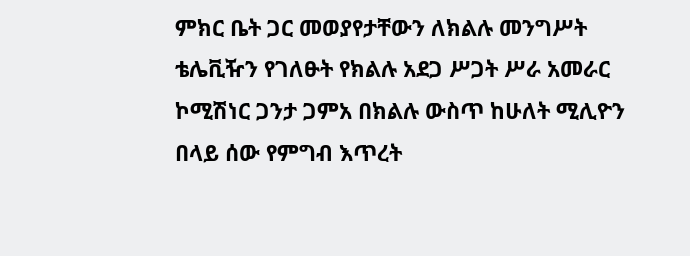ምክር ቤት ጋር መወያየታቸውን ለክልሉ መንግሥት ቴሌቪዥን የገለፁት የክልሉ አደጋ ሥጋት ሥራ አመራር ኮሚሽነር ጋንታ ጋምአ በክልሉ ውስጥ ከሁለት ሚሊዮን በላይ ሰው የምግብ እጥረት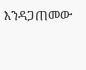እንዳጋጠመው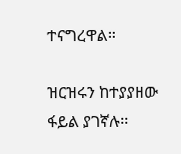ተናግረዋል።

ዝርዝሩን ከተያያዘው ፋይል ያገኛሉ፡፡